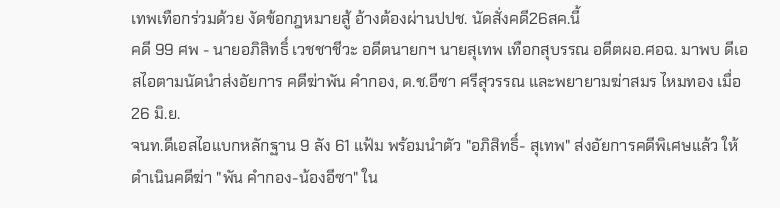เทพเทือกร่วมด้วย งัดข้อกฎหมายสู้ อ้างต้องผ่านปปช. นัดสั่งคดี26สค.นี้
คดี 99 ศพ - นายอภิสิทธิ์ เวชชาชีวะ อดีตนายกฯ นายสุเทพ เทือกสุบรรณ อดีตผอ.ศอฉ. มาพบ ดีเอสไอตามนัดนำส่งอัยการ คดีฆ่าพัน คำกอง, ด.ช.อีซา ศรีสุวรรณ และพยายามฆ่าสมร ไหมทอง เมื่อ 26 มิ.ย.
จนท.ดีเอสไอแบกหลักฐาน 9 ลัง 61 แฟ้ม พร้อมนำตัว "อภิสิทธิ์- สุเทพ" ส่งอัยการคดีพิเศษแล้ว ให้ดำเนินคดีฆ่า "พัน คำกอง-น้องอีซา" ใน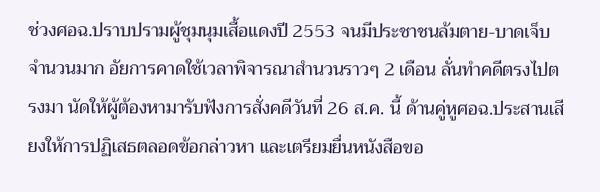ช่วงศอฉ.ปราบปรามผู้ชุมนุมเสื้อแดงปี 2553 จนมีประชาชนล้มตาย-บาดเจ็บจำนวนมาก อัยการคาดใช้เวลาพิจารณาสำนวนราวๆ 2 เดือน ลั่นทำคดีตรงไปตรงมา นัดให้ผู้ต้องหามารับฟังการสั่งคดีวันที่ 26 ส.ค. นี้ ด้านคู่หูศอฉ.ประสานเสียงให้การปฏิเสธตลอดข้อกล่าวหา และเตรียมยื่นหนังสือขอ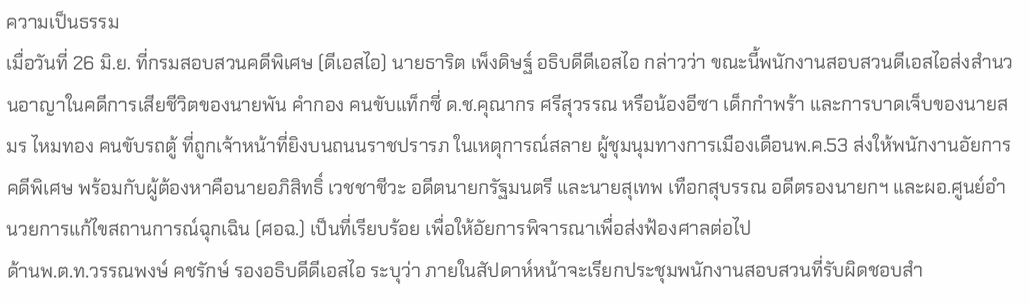ความเป็นธรรม
เมื่อวันที่ 26 มิ.ย. ที่กรมสอบสวนคดีพิเศษ (ดีเอสไอ) นายธาริต เพ็งดิษฐ์ อธิบดีดีเอสไอ กล่าวว่า ขณะนี้พนักงานสอบสวนดีเอสไอส่งสำนวนอาญาในคดีการเสียชีวิตของนายพัน คำกอง คนขับแท็กซี่ ด.ช.คุณากร ศรีสุวรรณ หรือน้องอีซา เด็กกำพร้า และการบาดเจ็บของนายสมร ไหมทอง คนขับรถตู้ ที่ถูกเจ้าหน้าที่ยิงบนถนนราชปรารภ ในเหตุการณ์สลาย ผู้ชุมนุมทางการเมืองเดือนพ.ค.53 ส่งให้พนักงานอัยการคดีพิเศษ พร้อมกับผู้ต้องหาคือนายอภิสิทธิ์ เวชชาชีวะ อดีตนายกรัฐมนตรี และนายสุเทพ เทือกสุบรรณ อดีตรองนายกฯ และผอ.ศูนย์อำนวยการแก้ไขสถานการณ์ฉุกเฉิน (ศอฉ.) เป็นที่เรียบร้อย เพื่อให้อัยการพิจารณาเพื่อส่งฟ้องศาลต่อไป
ด้านพ.ต.ท.วรรณพงษ์ คชรักษ์ รองอธิบดีดีเอสไอ ระบุว่า ภายในสัปดาห์หน้าจะเรียกประชุมพนักงานสอบสวนที่รับผิดชอบสำ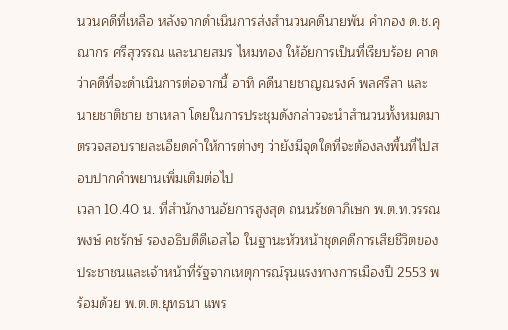นวนคดีที่เหลือ หลังจากดำเนินการส่งสำนวนคดีนายพัน คำกอง ด.ช.คุณากร ศรีสุวรรณ และนายสมร ไหมทอง ให้อัยการเป็นที่เรียบร้อย คาดว่าคดีที่จะดำเนินการต่อจากนี้ อาทิ คดีนายชาญณรงค์ พลศรีลา และนายชาติชาย ชาเหลา โดยในการประชุมดังกล่าวจะนำสำนวนทั้งหมดมาตรวจสอบรายละเอียดคำให้การต่างๆ ว่ายังมีจุดใดที่จะต้องลงพื้นที่ไปสอบปากคำพยานเพิ่มเติมต่อไป
เวลา 10.40 น. ที่สำนักงานอัยการสูงสุด ถนนรัชดาภิเษก พ.ต.ท.วรรณพงษ์ คชรักษ์ รองอธิบดีดีเอสไอ ในฐานะหัวหน้าชุดคดีการเสียชีวิตของประชาชนและเจ้าหน้าที่รัฐจากเหตุการณ์รุนแรงทางการเมืองปี 2553 พร้อมด้วย พ.ต.ต.ยุทธนา แพร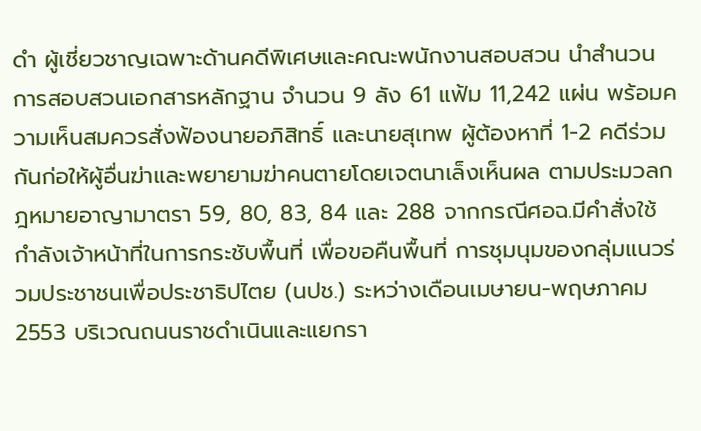ดำ ผู้เชี่ยวชาญเฉพาะด้านคดีพิเศษและคณะพนักงานสอบสวน นำสำนวนการสอบสวนเอกสารหลักฐาน จำนวน 9 ลัง 61 แฟ้ม 11,242 แผ่น พร้อมความเห็นสมควรสั่งฟ้องนายอภิสิทธิ์ และนายสุเทพ ผู้ต้องหาที่ 1-2 คดีร่วมกันก่อให้ผู้อื่นฆ่าและพยายามฆ่าคนตายโดยเจตนาเล็งเห็นผล ตามประมวลกฎหมายอาญามาตรา 59, 80, 83, 84 และ 288 จากกรณีศอฉ.มีคำสั่งใช้กำลังเจ้าหน้าที่ในการกระชับพื้นที่ เพื่อขอคืนพื้นที่ การชุมนุมของกลุ่มแนวร่วมประชาชนเพื่อประชาธิปไตย (นปช.) ระหว่างเดือนเมษายน-พฤษภาคม 2553 บริเวณถนนราชดำเนินและแยกรา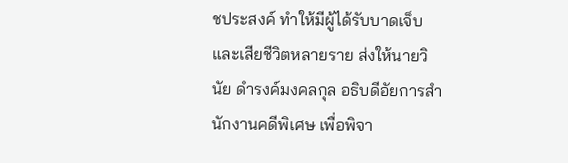ชประสงค์ ทำให้มีผู้ได้รับบาดเจ็บและเสียชีวิตหลายราย ส่งให้นายวินัย ดำรงค์มงคลกุล อธิบดีอัยการสำนักงานคดีพิเศษ เพื่อพิจา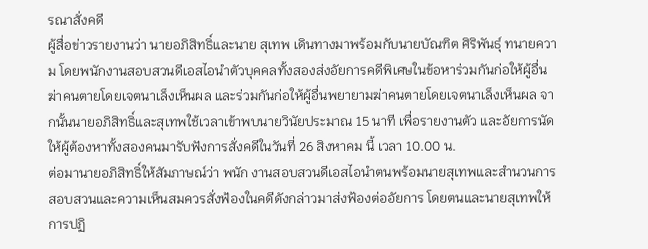รณาสั่งคดี
ผู้สื่อข่าวรายงานว่า นายอภิสิทธิ์และนาย สุเทพ เดินทางมาพร้อมกับนายบัณฑิต ศิริพันธุ์ ทนายความ โดยพนักงานสอบสวนดีเอสไอนำตัวบุคคลทั้งสองส่งอัยการคดีพิเศษในข้อหาร่วมกันก่อให้ผู้อื่นฆ่าคนตายโดยเจตนาเล็งเห็นผล และร่วมกันก่อให้ผู้อื่นพยายามฆ่าคนตายโดยเจตนาเล็งเห็นผล จากนั้นนายอภิสิทธิ์และสุเทพใช้เวลาเข้าพบนายวินัยประมาณ 15 นาที เพื่อรายงานตัว และอัยการนัดให้ผู้ต้องหาทั้งสองคนมารับฟังการสั่งคดีในวันที่ 26 สิงหาคม นี้ เวลา 10.00 น.
ต่อมานายอภิสิทธิ์ให้สัมภาษณ์ว่า พนัก งานสอบสวนดีเอสไอนำตนพร้อมนายสุเทพและสำนวนการสอบสวนและความเห็นสมควรสั่งฟ้องในคดีดังกล่าวมาส่งฟ้องต่ออัยการ โดยตนและนายสุเทพให้การปฏิ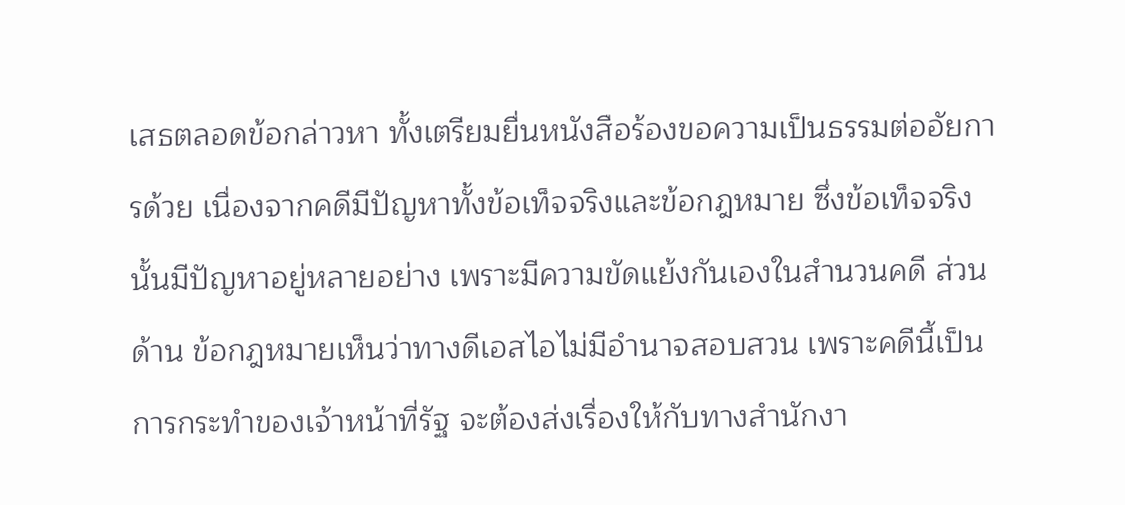เสธตลอดข้อกล่าวหา ทั้งเตรียมยื่นหนังสือร้องขอความเป็นธรรมต่ออัยการด้วย เนื่องจากคดีมีปัญหาทั้งข้อเท็จจริงและข้อกฎหมาย ซึ่งข้อเท็จจริงนั้นมีปัญหาอยู่หลายอย่าง เพราะมีความขัดแย้งกันเองในสำนวนคดี ส่วนด้าน ข้อกฎหมายเห็นว่าทางดีเอสไอไม่มีอำนาจสอบสวน เพราะคดีนี้เป็นการกระทำของเจ้าหน้าที่รัฐ จะต้องส่งเรื่องให้กับทางสำนักงา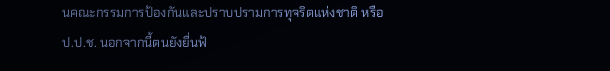นคณะกรรมการป้องกันและปราบปรามการทุจริตแห่งชาติ หรือ ป.ป.ช. นอกจากนี้ตนยังยื่นฟ้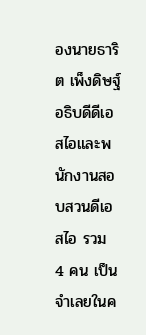องนายธาริต เพ็งดิษฐ์ อธิบดีดีเอสไอและพนักงานสอบสวนดีเอสไอ รวม 4 คน เป็นจำเลยในค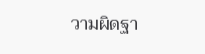วามผิดฐา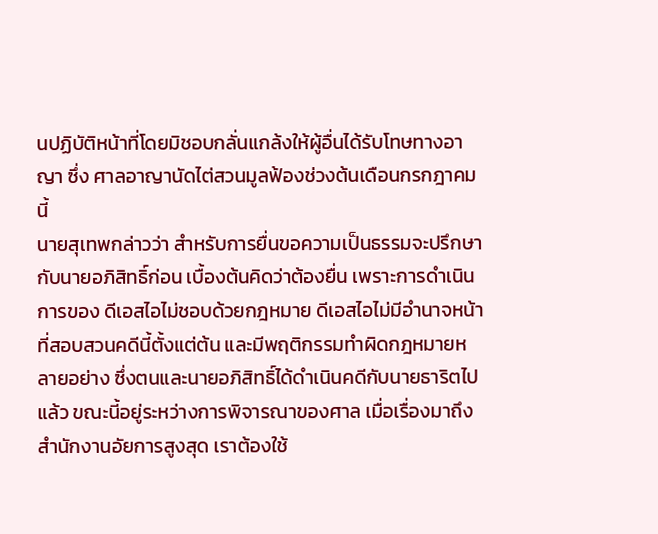นปฏิบัติหน้าที่โดยมิชอบกลั่นแกล้งให้ผู้อื่นได้รับโทษทางอาญา ซึ่ง ศาลอาญานัดไต่สวนมูลฟ้องช่วงต้นเดือนกรกฎาคมนี้
นายสุเทพกล่าวว่า สำหรับการยื่นขอความเป็นธรรมจะปรึกษากับนายอภิสิทธิ์ก่อน เบื้องต้นคิดว่าต้องยื่น เพราะการดำเนินการของ ดีเอสไอไม่ชอบด้วยกฎหมาย ดีเอสไอไม่มีอำนาจหน้าที่สอบสวนคดีนี้ตั้งแต่ต้น และมีพฤติกรรมทำผิดกฎหมายหลายอย่าง ซึ่งตนและนายอภิสิทธิ์ได้ดำเนินคดีกับนายธาริตไปแล้ว ขณะนี้อยู่ระหว่างการพิจารณาของศาล เมื่อเรื่องมาถึงสำนักงานอัยการสูงสุด เราต้องใช้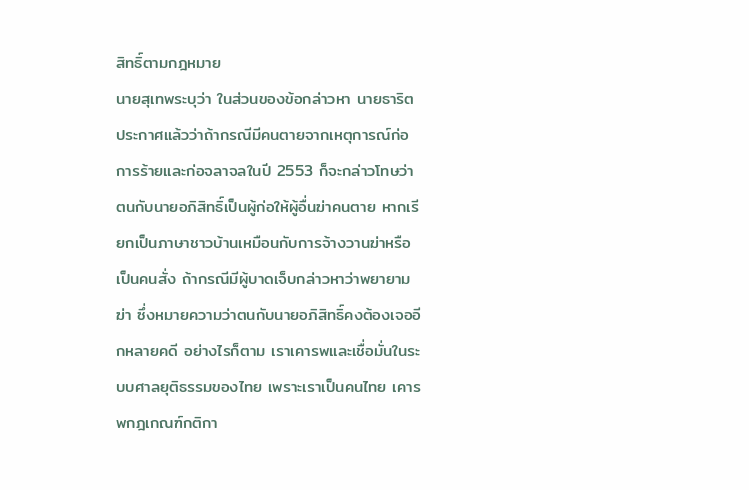สิทธิ์ตามกฎหมาย
นายสุเทพระบุว่า ในส่วนของข้อกล่าวหา นายธาริตประกาศแล้วว่าถ้ากรณีมีคนตายจากเหตุการณ์ก่อการร้ายและก่อจลาจลในปี 2553 ก็จะกล่าวโทษว่าตนกับนายอภิสิทธิ์เป็นผู้ก่อให้ผู้อื่นฆ่าคนตาย หากเรียกเป็นภาษาชาวบ้านเหมือนกับการจ้างวานฆ่าหรือเป็นคนสั่ง ถ้ากรณีมีผู้บาดเจ็บกล่าวหาว่าพยายามฆ่า ซึ่งหมายความว่าตนกับนายอภิสิทธิ์คงต้องเจออีกหลายคดี อย่างไรก็ตาม เราเคารพและเชื่อมั่นในระบบศาลยุติธรรมของไทย เพราะเราเป็นคนไทย เคารพกฎเกณฑ์กติกา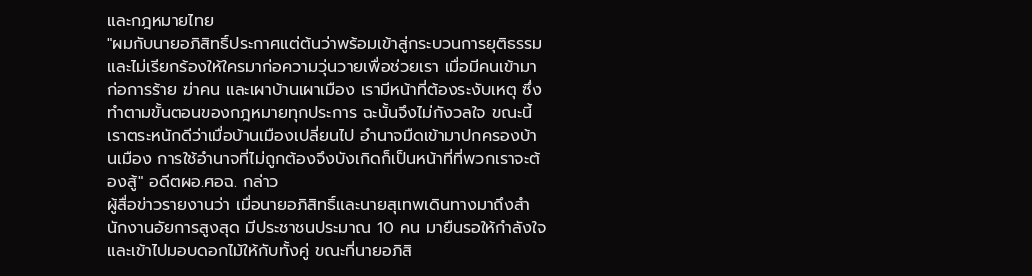และกฎหมายไทย
"ผมกับนายอภิสิทธิ์ประกาศแต่ต้นว่าพร้อมเข้าสู่กระบวนการยุติธรรม และไม่เรียกร้องให้ใครมาก่อความวุ่นวายเพื่อช่วยเรา เมื่อมีคนเข้ามาก่อการร้าย ฆ่าคน และเผาบ้านเผาเมือง เรามีหน้าที่ต้องระงับเหตุ ซึ่งทำตามขั้นตอนของกฎหมายทุกประการ ฉะนั้นจึงไม่กังวลใจ ขณะนี้เราตระหนักดีว่าเมื่อบ้านเมืองเปลี่ยนไป อำนาจมืดเข้ามาปกครองบ้านเมือง การใช้อำนาจที่ไม่ถูกต้องจึงบังเกิดก็เป็นหน้าที่ที่พวกเราจะต้องสู้" อดีตผอ.ศอฉ. กล่าว
ผู้สื่อข่าวรายงานว่า เมื่อนายอภิสิทธิ์และนายสุเทพเดินทางมาถึงสำนักงานอัยการสูงสุด มีประชาชนประมาณ 10 คน มายืนรอให้กำลังใจและเข้าไปมอบดอกไม้ให้กับทั้งคู่ ขณะที่นายอภิสิ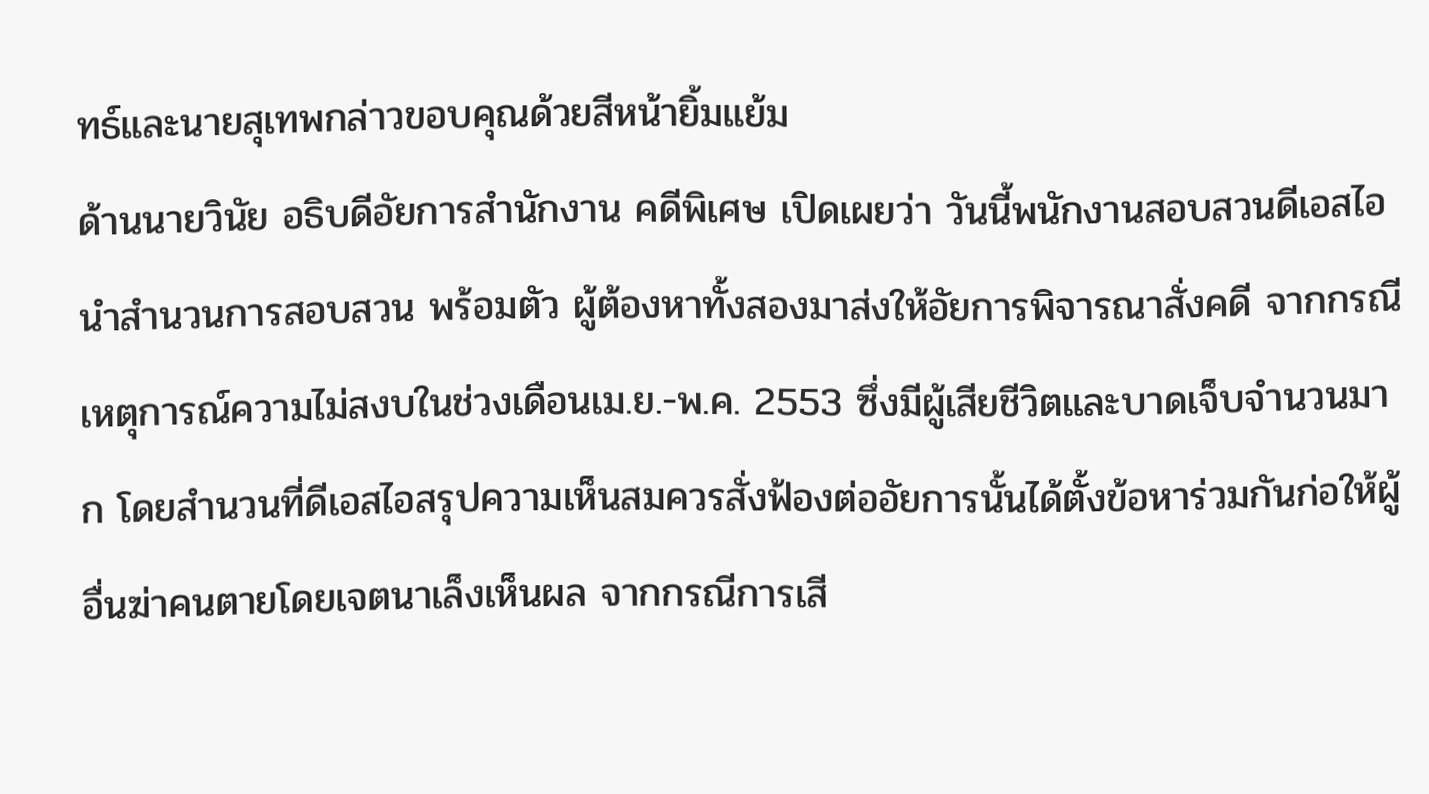ทธ์และนายสุเทพกล่าวขอบคุณด้วยสีหน้ายิ้มแย้ม
ด้านนายวินัย อธิบดีอัยการสำนักงาน คดีพิเศษ เปิดเผยว่า วันนี้พนักงานสอบสวนดีเอสไอนำสำนวนการสอบสวน พร้อมตัว ผู้ต้องหาทั้งสองมาส่งให้อัยการพิจารณาสั่งคดี จากกรณีเหตุการณ์ความไม่สงบในช่วงเดือนเม.ย.-พ.ค. 2553 ซึ่งมีผู้เสียชีวิตและบาดเจ็บจำนวนมาก โดยสำนวนที่ดีเอสไอสรุปความเห็นสมควรสั่งฟ้องต่ออัยการนั้นได้ตั้งข้อหาร่วมกันก่อให้ผู้อื่นฆ่าคนตายโดยเจตนาเล็งเห็นผล จากกรณีการเสี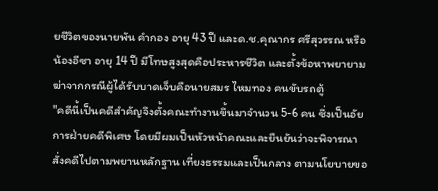ยชีวิตของนายพัน คำกอง อายุ 43 ปี และด.ช.คุณากร ศรีสุวรรณ หรือน้องอีซา อายุ 14 ปี มีโทษสูงสุดคือประหารชีวิต และตั้งข้อหาพยายามฆ่าจากกรณีผู้ได้รับบาดเจ็บคือนายสมร ไหมทอง คนขับรถตู้
"คดีนี้เป็นคดีสำคัญจึงตั้งคณะทำงานขึ้นมาจำนวน 5-6 คน ซึ่งเป็นอัยการฝ่ายคดีพิเศษ โดยมีผมเป็นหัวหน้าคณะและยืนยันว่าจะพิจารณาสั่งคดีไปตามพยานหลักฐาน เที่ยงธรรมและเป็นกลาง ตามนโยบายขอ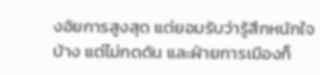งอัยการสูงสุด แต่ยอมรับว่ารู้สึกหนักใจบ้าง แต่ไม่กดดัน และฝ่ายการเมืองก็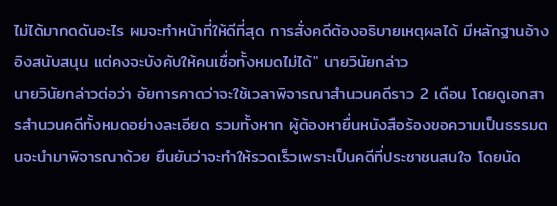ไม่ได้มากดดันอะไร ผมจะทำหน้าที่ให้ดีที่สุด การสั่งคดีต้องอธิบายเหตุผลได้ มีหลักฐานอ้างอิงสนับสนุน แต่คงจะบังคับให้คนเชื่อทั้งหมดไม่ได้" นายวินัยกล่าว
นายวินัยกล่าวต่อว่า อัยการคาดว่าจะใช้เวลาพิจารณาสำนวนคดีราว 2 เดือน โดยดูเอกสารสำนวนคดีทั้งหมดอย่างละเอียด รวมทั้งหาก ผู้ต้องหายื่นหนังสือร้องขอความเป็นธรรมตนจะนำมาพิจารณาด้วย ยืนยันว่าจะทำให้รวดเร็วเพราะเป็นคดีที่ประชาชนสนใจ โดยนัด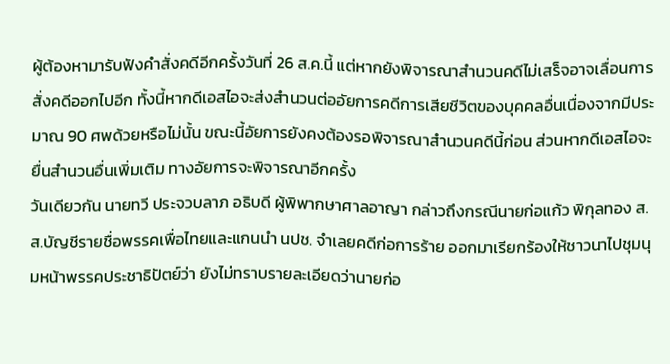ผู้ต้องหามารับฟังคำสั่งคดีอีกครั้งวันที่ 26 ส.ค.นี้ แต่หากยังพิจารณาสำนวนคดีไม่เสร็จอาจเลื่อนการสั่งคดีออกไปอีก ทั้งนี้หากดีเอสไอจะส่งสำนวนต่ออัยการคดีการเสียชีวิตของบุคคลอื่นเนื่องจากมีประมาณ 90 ศพด้วยหรือไม่นั้น ขณะนี้อัยการยังคงต้องรอพิจารณาสำนวนคดีนี้ก่อน ส่วนหากดีเอสไอจะยื่นสำนวนอื่นเพิ่มเติม ทางอัยการจะพิจารณาอีกครั้ง
วันเดียวกัน นายทวี ประจวบลาภ อธิบดี ผู้พิพากษาศาลอาญา กล่าวถึงกรณีนายก่อแก้ว พิกุลทอง ส.ส.บัญชีรายชื่อพรรคเพื่อไทยและแกนนำ นปช. จำเลยคดีก่อการร้าย ออกมาเรียกร้องให้ชาวนาไปชุมนุมหน้าพรรคประชาธิปัตย์ว่า ยังไม่ทราบรายละเอียดว่านายก่อ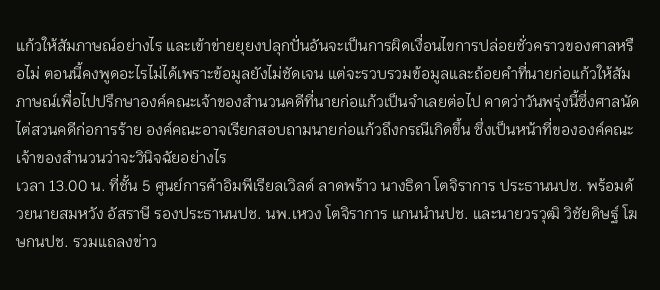แก้วให้สัมภาษณ์อย่างไร และเข้าข่ายยุยงปลุกปั่นอันจะเป็นการผิดเงื่อนไขการปล่อยชั่วคราวของศาลหรือไม่ ตอนนี้คงพูดอะไรไม่ได้เพราะข้อมูลยังไม่ชัดเจน แต่จะรวบรวมข้อมูลและถ้อยคำที่นายก่อแก้วให้สัมภาษณ์เพื่อไปปรึกษาองค์คณะเจ้าของสำนวนคดีที่นายก่อแก้วเป็นจำเลยต่อไป คาดว่าวันพรุ่งนี้ซึ่งศาลนัดไต่สวนคดีก่อการร้าย องค์คณะอาจเรียกสอบถามนายก่อแก้วถึงกรณีเกิดขึ้น ซึ่งเป็นหน้าที่ขององค์คณะเจ้าของสำนวนว่าจะวินิจฉัยอย่างไร
เวลา 13.00 น. ที่ชั้น 5 ศูนย์การค้าอิมพีเรียลเวิลด์ ลาดพร้าว นางธิดา โตจิราการ ประธานนปช. พร้อมด้วยนายสมหวัง อัสราษี รองประธานนปช. นพ.เหวง โตจิราการ แกนนำนปช. และนายวรวุฒิ วิชัยดิษฐ์ โฆษกนปช. รวมแถลงข่าว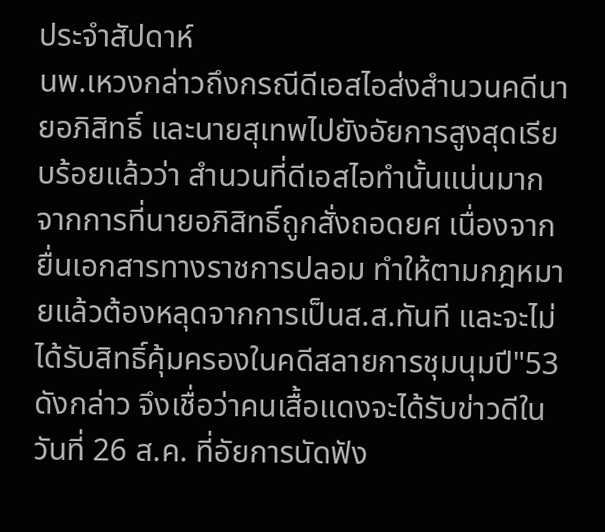ประจำสัปดาห์
นพ.เหวงกล่าวถึงกรณีดีเอสไอส่งสำนวนคดีนายอภิสิทธิ์ และนายสุเทพไปยังอัยการสูงสุดเรียบร้อยแล้วว่า สำนวนที่ดีเอสไอทำนั้นแน่นมาก จากการที่นายอภิสิทธิ์ถูกสั่งถอดยศ เนื่องจากยื่นเอกสารทางราชการปลอม ทำให้ตามกฎหมายแล้วต้องหลุดจากการเป็นส.ส.ทันที และจะไม่ได้รับสิทธิ์คุ้มครองในคดีสลายการชุมนุมปี"53 ดังกล่าว จึงเชื่อว่าคนเสื้อแดงจะได้รับข่าวดีในวันที่ 26 ส.ค. ที่อัยการนัดฟัง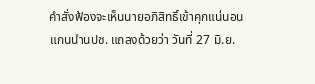คำสั่งฟ้องจะเห็นนายอภิสิทธิ์เข้าคุกแน่นอน
แกนนำนปช. แถลงด้วยว่า วันที่ 27 มิ.ย.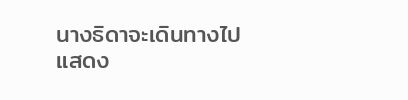นางธิดาจะเดินทางไปแสดง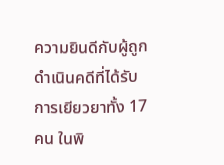ความยินดีกับผู้ถูกดำเนินคดีที่ได้รับการเยียวยาทั้ง 17 คน ในพิ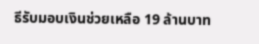ธีรับมอบเงินช่วยเหลือ 19 ล้านบาท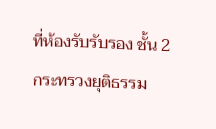ที่ห้องรับรับรอง ชั้น 2 กระทรวงยุติธรรม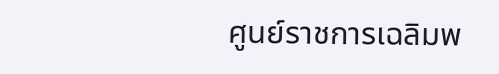ศูนย์ราชการเฉลิมพ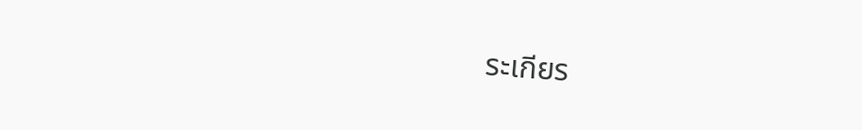ระเกียร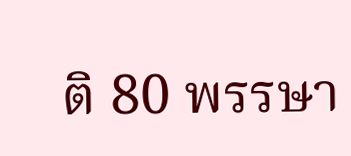ติ 80 พรรษา